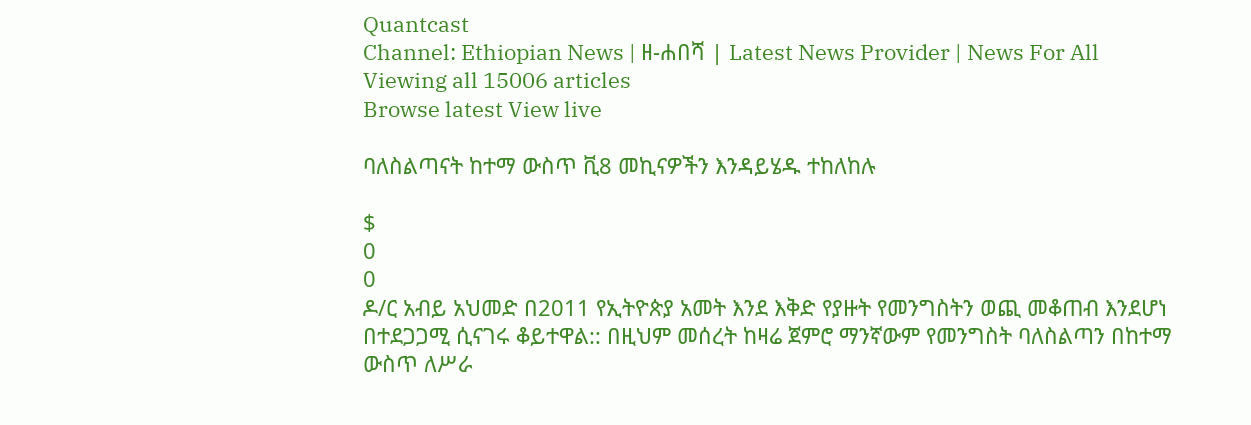Quantcast
Channel: Ethiopian News | ዘ-ሐበሻ | Latest News Provider | News For All
Viewing all 15006 articles
Browse latest View live

ባለስልጣናት ከተማ ውስጥ ቪ8 መኪናዎችን እንዳይሄዱ ተከለከሉ

$
0
0
ዶ/ር አብይ አህመድ በ2011 የኢትዮጵያ አመት እንደ እቅድ የያዙት የመንግስትን ወጪ መቆጠብ እንደሆነ በተደጋጋሚ ሲናገሩ ቆይተዋል:: በዚህም መሰረት ከዛሬ ጀምሮ ማንኛውም የመንግስት ባለስልጣን በከተማ ውስጥ ለሥራ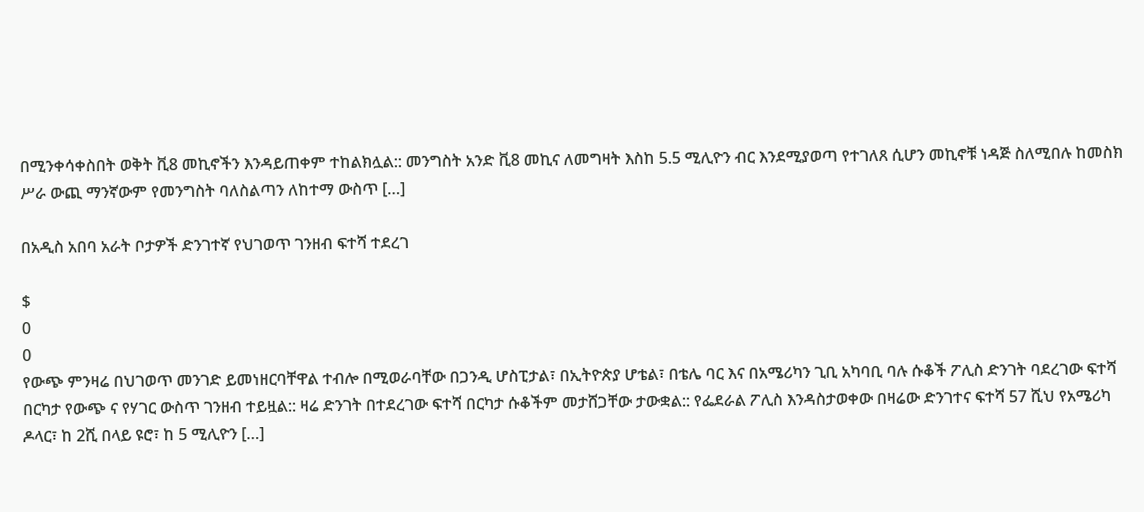በሚንቀሳቀስበት ወቅት ቪ8 መኪኖችን እንዳይጠቀም ተከልክሏል:: መንግስት አንድ ቪ8 መኪና ለመግዛት እስከ 5.5 ሚሊዮን ብር እንደሚያወጣ የተገለጸ ሲሆን መኪኖቹ ነዳጅ ስለሚበሉ ከመስክ ሥራ ውጪ ማንኛውም የመንግስት ባለስልጣን ለከተማ ውስጥ […]

በአዲስ አበባ አራት ቦታዎች ድንገተኛ የህገወጥ ገንዘብ ፍተሻ ተደረገ

$
0
0
የውጭ ምንዛሬ በህገወጥ መንገድ ይመነዘርባቸዋል ተብሎ በሚወራባቸው በጋንዲ ሆስፒታል፣ በኢትዮጵያ ሆቴል፣ በቴሌ ባር እና በአሜሪካን ጊቢ አካባቢ ባሉ ሱቆች ፖሊስ ድንገት ባደረገው ፍተሻ በርካታ የውጭ ና የሃገር ውስጥ ገንዘብ ተይዟል:: ዛሬ ድንገት በተደረገው ፍተሻ በርካታ ሱቆችም መታሸጋቸው ታውቋል:: የፌደራል ፖሊስ እንዳስታወቀው በዛሬው ድንገተና ፍተሻ 57 ሺህ የአሜሪካ ዶላር፣ ከ 2ሺ በላይ ዩሮ፣ ከ 5 ሚሊዮን […]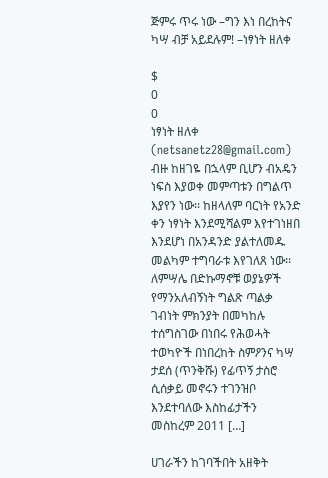ጅምሩ ጥሩ ነው –ግን እነ በረከትና ካሣ ብቻ አይደሉም! –ነፃነት ዘለቀ

$
0
0
ነፃነት ዘለቀ (netsanetz28@gmail.com) ብዙ ከዘገዬ በኋላም ቢሆን ብአዴን ነፍስ እያወቀ መምጣቱን በግልጥ እያየን ነው፡፡ ከዘላለም ባርነት የአንድ ቀን ነፃነት እንደሚሻልም እየተገነዘበ እንደሆነ በአንዳንድ ያልተለመዱ መልካም ተግባራቱ እየገለጸ ነው፡፡ ለምሣሌ በድኩማኖቹ ወያኔዎች የማንአለብኝነት ግልጽ ጣልቃ ገብነት ምክንያት በመካከሉ ተሰግስገው በነበሩ የሕወሓት ተወካዮች በነበረከት ስምዖንና ካሣ ታደሰ (ጥንቅሹ) የፊጥኝ ታስሮ ሲሰቃይ መኖሩን ተገንዝቦ እንደተባለው እስከፊታችን መስከረም 2011 […]

ሀገራችን ከገባችበት አዘቅት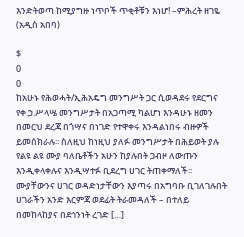እንድትወጣ ከሚያግዙ ነጥቦች ጥቂቶቹን እነሆ! –ምሕረት ዘገዬ (አዲስ አበባ)

$
0
0
ከአሁኑ የሕወሓት/ኢሕአዴግ መንግሥት ጋር ሲወዳደሩ የደርግና የቀ.ኃ.ሥላሤ መንግሥታት በአጋጣሚ ካልሆነ እንዳሁኑ ዘመን በመርህ ደረጃ በጎሣና በነገድ የተዋቀሩ እንዳልነበሩ ብዙዎች ይመሰክራሉ፡፡ ስለዚህ ከነዚህ ያለፉ መንግሥታት በሕይወት ያሉ የልዩ ልዩ ሙያ ባለቤቶችን አሁን ከያሉበት ጋብዞ ለውጡን እንዲቀላቀሉና እንዲሣተፉ ቢደረግ ሀገር ትጠቀማለች፡፡ ሙያቸውንና ሀገር ወዳድነታቸውን እያጣሩ በአግባቡ ቢገለገሉበት ሀገራችን አንድ እርምጃ ወደፊት ትራመዳለች – በተለይ በመከላከያና በደኅንነት ረገድ […]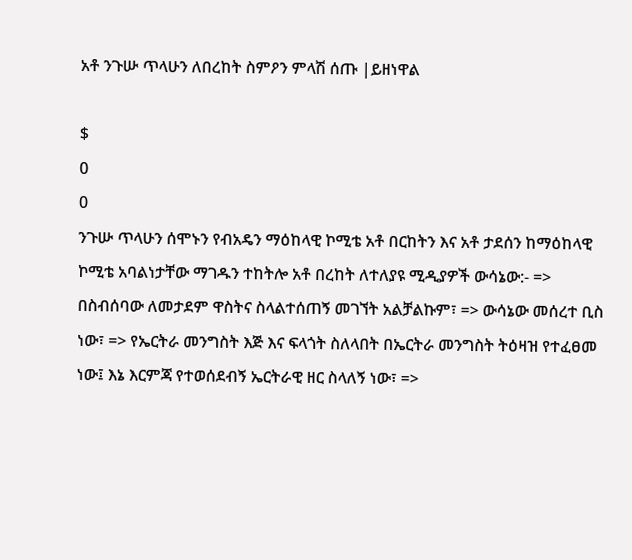አቶ ንጉሡ ጥላሁን ለበረከት ስምዖን ምላሽ ሰጡ |ይዘነዋል

$
0
0
ንጉሡ ጥላሁን ሰሞኑን የብአዴን ማዕከላዊ ኮሚቴ አቶ በርከትን እና አቶ ታደሰን ከማዕከላዊ ኮሚቴ አባልነታቸው ማገዱን ተከትሎ አቶ በረከት ለተለያዩ ሚዲያዎች ውሳኔው:- => በስብሰባው ለመታደም ዋስትና ስላልተሰጠኝ መገኘት አልቻልኩም፣ => ውሳኔው መሰረተ ቢስ ነው፣ => የኤርትራ መንግስት እጅ እና ፍላጎት ስለላበት በኤርትራ መንግስት ትዕዛዝ የተፈፀመ ነው፤ እኔ እርምጃ የተወሰደብኝ ኤርትራዊ ዘር ስላለኝ ነው፣ =>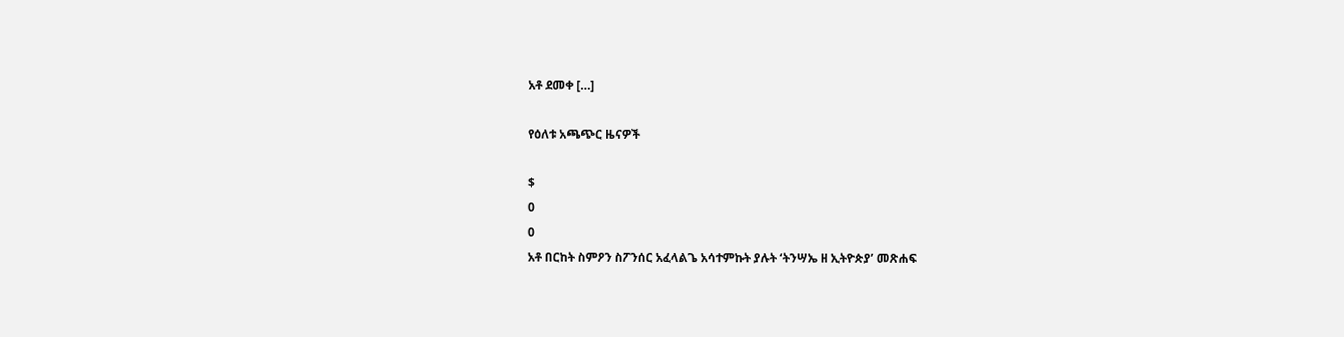አቶ ደመቀ […]

የዕለቱ አጫጭር ዜናዎች

$
0
0
አቶ በርከት ስምዖን ስፖንሰር አፈላልጌ አሳተምኩት ያሉት ‘ትንሣኤ ዘ ኢትዮጵያ’ መጽሐፍ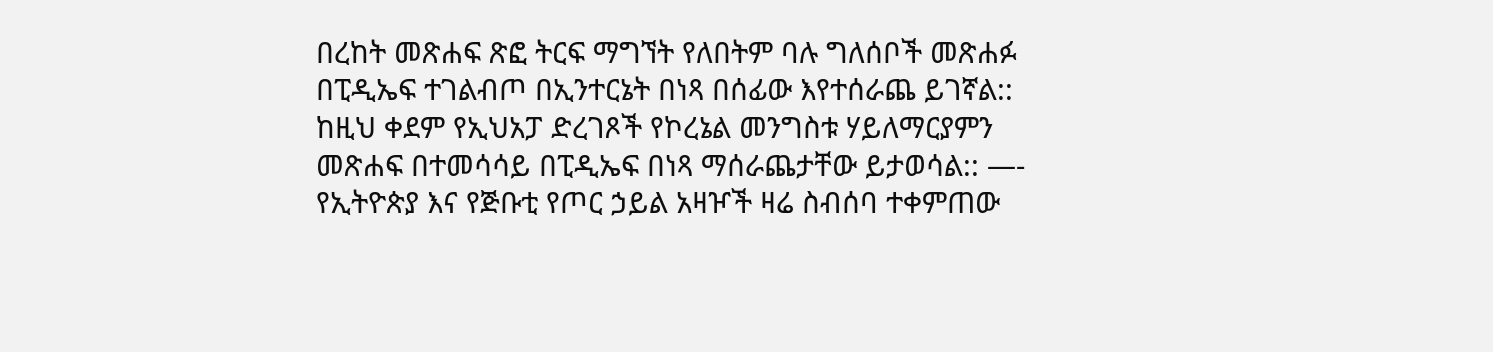በረከት መጽሐፍ ጽፎ ትርፍ ማግኘት የለበትም ባሉ ግለሰቦች መጽሐፉ በፒዲኤፍ ተገልብጦ በኢንተርኔት በነጻ በሰፊው እየተሰራጨ ይገኛል:: ከዚህ ቀደም የኢህአፓ ድረገጾች የኮረኔል መንግስቱ ሃይለማርያምን መጽሐፍ በተመሳሳይ በፒዲኤፍ በነጻ ማሰራጨታቸው ይታወሳል:: —- የኢትዮጵያ እና የጅቡቲ የጦር ኃይል አዛዦች ዛሬ ስብሰባ ተቀምጠው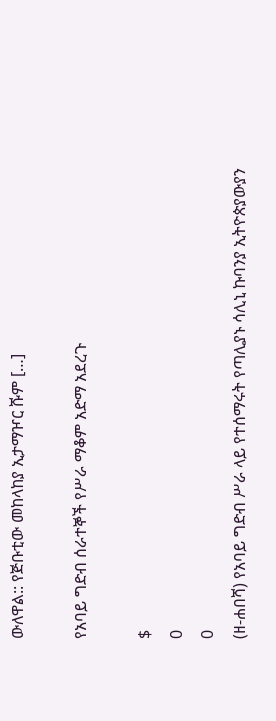ውለዋል:: የጅቡቲው መከላከያ ኢታማዦር ሹም […]

የአባይ ግድብ ሰራተኞች የሥራ ማቆም አድማ አደረጉ

$
0
0
(ዘ-ሐበሻ) የአባይ ግድብ ሥራ ላይ የተሰማሩት የጣሊያኑ ሳሊኒ ኩባንያ ኢትዮጵያውያን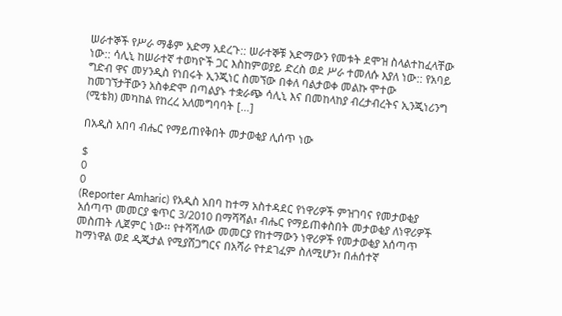ሠራተኞች የሥራ ማቆም አድማ አደረጉ:: ሠራተኞቹ አድማውን የመቱት ደሞዝ ስላልተከፈላቸው ነው:: ሳሊኒ ከሠራተኛ ተወካዮች ጋር እስከምወያይ ድረስ ወደ ሥራ ተመለሱ እያለ ነው:: የአባይ ግድብ ዋና መሃንዲስ የነበሩት ኢንጂነር ስመኘው በቀለ ባልታወቀ መልኩ ሞተው ከመገኘታቸውን አስቀድሞ በጣልያኑ ተቋራጭ ሳሊኒ እና በመከላከያ ብረታብረትና ኢንጂነሪንግ (ሚቴክ) መካከል የከረረ አለመግባባት […]

በአዲስ አበባ ብሔር የማይጠየቅበት መታወቂያ ሊሰጥ ነው

$
0
0
(Reporter Amharic) የአዲስ አበባ ከተማ አስተዳደር የነዋሪዎች ምዝገባና የመታወቂያ አሰጣጥ መመርያ ቁጥር 3/2010 በማሻሻል፣ ብሔር የማይጠቀስበት መታወቂያ ለነዋሪዎች መስጠት ሊጀምር ነው፡፡ የተሻሻለው መመርያ የከተማውን ነዋሪዎች የመታወቂያ አሰጣጥ ከማነዋል ወደ ዲጂታል የሚያሸጋግርና በአሻራ የተደገፈም ስለሚሆን፣ በሐሰተኛ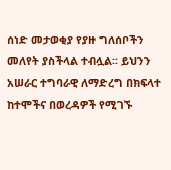ሰነድ መታወቂያ የያዙ ግለሰቦችን መለየት ያስችላል ተብሏል፡፡ ይህንን አሠራር ተግባራዊ ለማድረግ በክፍላተ ከተሞችና በወረዳዎች የሚገኙ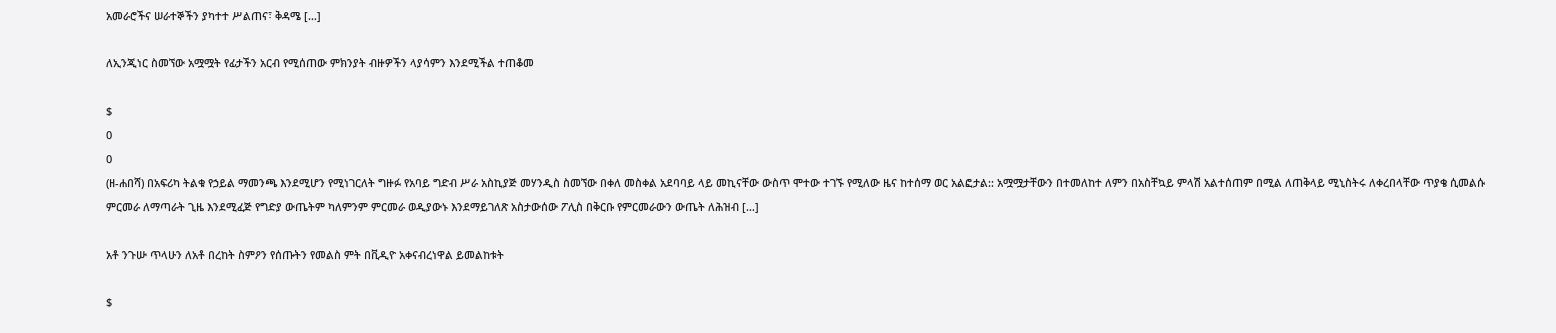አመራሮችና ሠራተኞችን ያካተተ ሥልጠና፣ ቅዳሜ […]

ለኢንጂነር ስመኘው አሟሟት የፊታችን አርብ የሚሰጠው ምክንያት ብዙዎችን ላያሳምን እንደሚችል ተጠቆመ

$
0
0
(ዘ-ሐበሻ) በአፍሪካ ትልቁ የኃይል ማመንጫ እንደሚሆን የሚነገርለት ግዙፉ የአባይ ግድብ ሥራ አስኪያጅ መሃንዲስ ስመኘው በቀለ መስቀል አደባባይ ላይ መኪናቸው ውስጥ ሞተው ተገኙ የሚለው ዜና ከተሰማ ወር አልፎታል:: አሟሟታቸውን በተመለከተ ለምን በአስቸኳይ ምላሽ አልተሰጠም በሚል ለጠቅላይ ሚኒስትሩ ለቀረበላቸው ጥያቄ ሲመልሱ ምርመራ ለማጣራት ጊዜ እንደሚፈጅ የግድያ ውጤትም ካለምንም ምርመራ ወዲያውኑ እንደማይገለጽ አስታውሰው ፖሊስ በቅርቡ የምርመራውን ውጤት ለሕዝብ […]

አቶ ንጉሡ ጥላሁን ለአቶ በረከት ስምዖን የሰጡትን የመልስ ምት በቪዲዮ አቀናብረነዋል ይመልከቱት

$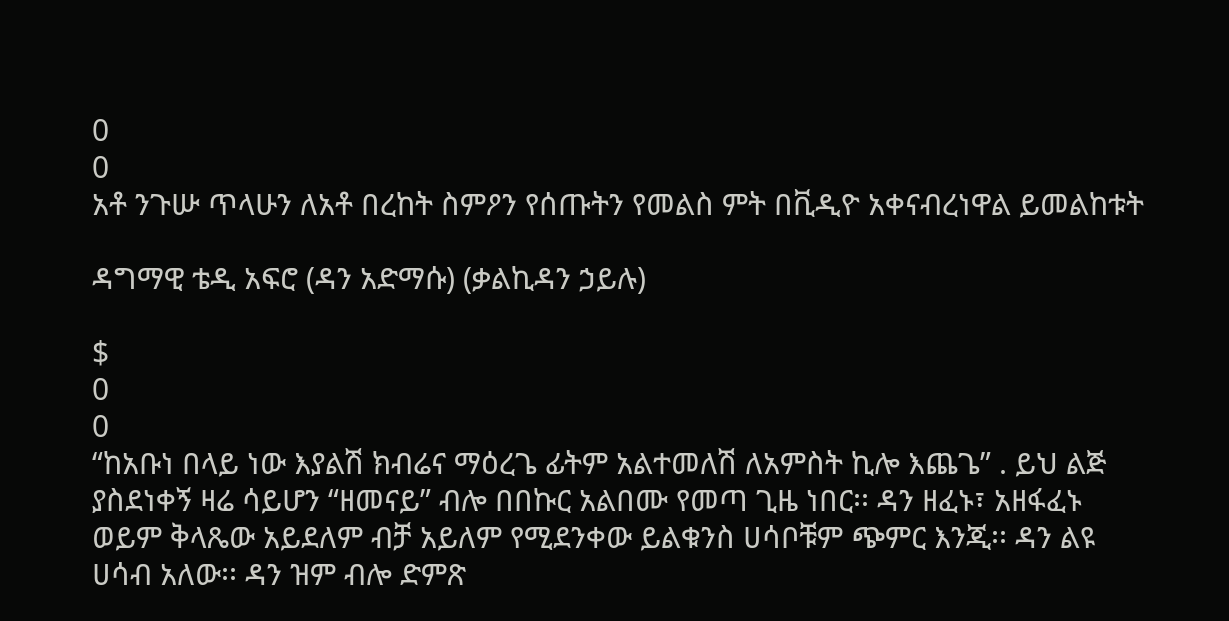0
0
አቶ ንጉሡ ጥላሁን ለአቶ በረከት ስምዖን የሰጡትን የመልስ ምት በቪዲዮ አቀናብረነዋል ይመልከቱት

ዳግማዊ ቴዲ አፍሮ (ዳን አድማሱ) (ቃልኪዳን ኃይሉ)

$
0
0
“ከአቡነ በላይ ነው እያልሽ ክብሬና ማዕረጌ ፊትም አልተመለሽ ለአምስት ኪሎ እጨጌ” . ይህ ልጅ ያስደነቀኝ ዛሬ ሳይሆን “ዘመናይ” ብሎ በበኩር አልበሙ የመጣ ጊዜ ነበር፡፡ ዳን ዘፈኑ፣ አዘፋፈኑ ወይም ቅላጼው አይደለም ብቻ አይለም የሚደንቀው ይልቁንስ ሀሳቦቹም ጭምር እንጂ፡፡ ዳን ልዩ ሀሳብ አለው፡፡ ዳን ዝም ብሎ ድምጽ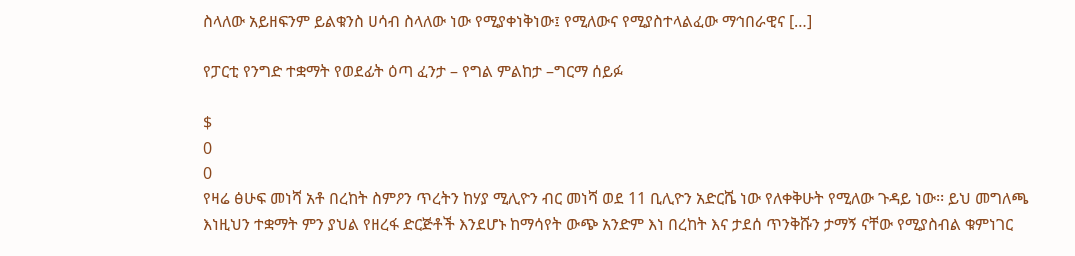ስላለው አይዘፍንም ይልቁንስ ሀሳብ ስላለው ነው የሚያቀነቅነው፤ የሚለውና የሚያስተላልፈው ማኅበራዊና […]

የፓርቲ የንግድ ተቋማት የወደፊት ዕጣ ፈንታ – የግል ምልከታ –ግርማ ሰይፉ

$
0
0
የዛሬ ፅሁፍ መነሻ አቶ በረከት ስምዖን ጥረትን ከሃያ ሚሊዮን ብር መነሻ ወደ 11 ቢሊዮን አድርሼ ነው የለቀቅሁት የሚለው ጉዳይ ነው፡፡ ይህ መግለጫ እነዚህን ተቋማት ምን ያህል የዘረፋ ድርጅቶች እንደሆኑ ከማሳየት ውጭ አንድም እነ በረከት እና ታደሰ ጥንቅሹን ታማኝ ናቸው የሚያስብል ቁምነገር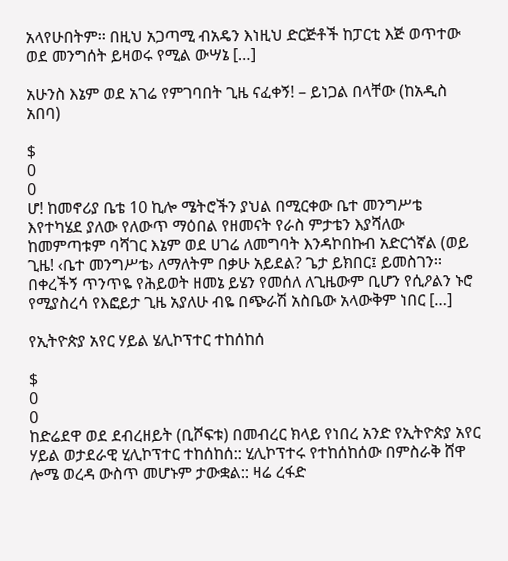አላየሁበትም፡፡ በዚህ አጋጣሚ ብአዴን እነዚህ ድርጅቶች ከፓርቲ እጅ ወጥተው ወደ መንግሰት ይዛወሩ የሚል ውሣኔ […]

አሁንስ እኔም ወደ አገሬ የምገባበት ጊዜ ናፈቀኝ! – ይነጋል በላቸው (ከአዲስ አበባ)

$
0
0
ሆ! ከመኖሪያ ቤቴ 10 ኪሎ ሜትሮችን ያህል በሚርቀው ቤተ መንግሥቴ እየተካሄደ ያለው የለውጥ ማዕበል የዘመናት የራስ ምታቴን እያሻለው ከመምጣቱም ባሻገር እኔም ወደ ሀገሬ ለመግባት እንዳኮበኩብ አድርጎኛል (ወይ ጊዜ! ‹ቤተ መንግሥቴ› ለማለትም በቃሁ አይደል? ጌታ ይክበር፤ ይመስገን፡፡ በቀረችኝ ጥንጥዬ የሕይወት ዘመኔ ይሄን የመሰለ ለጊዜውም ቢሆን የሲዖልን ኑሮ የሚያስረሳ የእፎይታ ጊዜ አያለሁ ብዬ በጭራሽ አስቤው አላውቅም ነበር […]

የኢትዮጵያ አየር ሃይል ሄሊኮፕተር ተከሰከሰ

$
0
0
ከድሬደዋ ወደ ደብረዘይት (ቢሾፍቱ) በመብረር ክላይ የነበረ አንድ የኢትዮጵያ አየር ሃይል ወታደራዊ ሂሊኮፕተር ተከሰከሰ:: ሂሊኮፕተሩ የተከሰከሰው በምስራቅ ሸዋ ሎሜ ወረዳ ውስጥ መሆኑም ታውቋል:: ዛሬ ረፋድ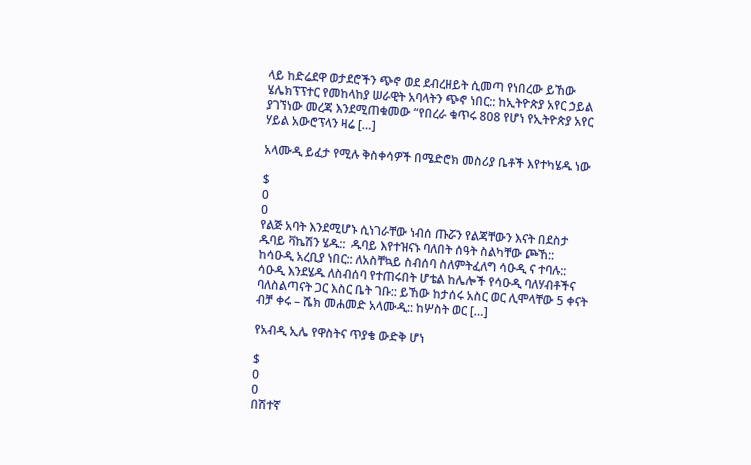ላይ ከድሬደዋ ወታደሮችን ጭኖ ወደ ደብረዘይት ሲመጣ የነበረው ይኸው ሄሌክፕፕተር የመከላከያ ሠራዊት አባላትን ጭኖ ነበር:: ከኢትዮጵያ አየር ኃይል ያገኘነው መረጃ እንደሚጠቁመው “የበረራ ቁጥሩ 808 የሆነ የኢትዮጵያ አየር ሃይል አውሮፕላን ዛሬ […]

አላሙዲ ይፈታ የሚሉ ቅስቀሳዎች በሜድሮክ መስሪያ ቤቶች እየተካሄዱ ነው

$
0
0
የልጅ አባት እንደሚሆኑ ሲነገራቸው ነብሰ ጡሯን የልጃቸውን እናት በደስታ ዱባይ ቫኬሽን ሄዱ::  ዱባይ እየተዝናኑ ባለበት ሰዓት ስልካቸው ጮኸ:: ከሳዑዲ አረቢያ ነበር:: ለአስቸኳይ ስብሰባ ስለምትፈለግ ሳዑዲ ና ተባሉ:: ሳዑዲ እንደሄዱ ለስብሰባ የተጠሩበት ሆቴል ከሌሎች የሳዑዲ ባለሃብቶችና ባለስልጣናት ጋር እስር ቤት ገቡ:: ይኸው ከታሰሩ አስር ወር ሊሞላቸው 5 ቀናት ብቻ ቀሩ – ሼክ መሐመድ አላሙዲ:: ከሦስት ወር […]

የአብዲ ኢሌ የዋስትና ጥያቄ ውድቅ ሆነ

$
0
0
በሽተኛ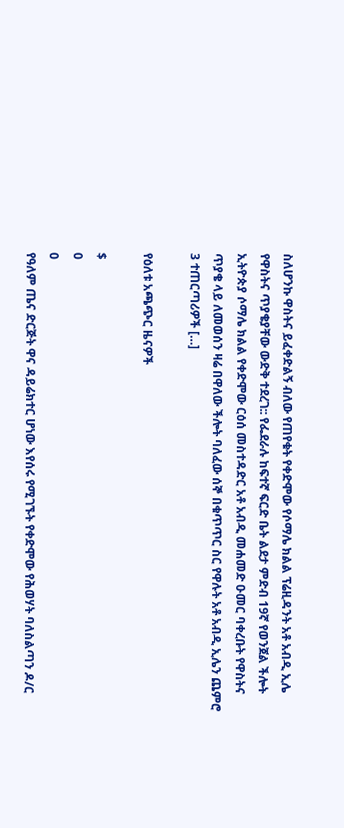ስለሆንኩ ዋስትና ይፈቀድልኝ ብለው የጠየቁት የቀድሞው የሶማሌ ክልል ፕሬዚዳንት አቶ አብዲ ኢሌ የዋስትና ጥያቄያቸው ውድቅ ተደረገ:: የፌደራሉ ከፍተኛ ፍርድ ቤት ልደታ ምድብ 19ኛ የወንጀል ችሎት ኢትዮጵያ ሶማሌ ክልል የቀድሞው ርዕሰ መስተዳድር አቶ አብዲ መሐመድ ዑመር ባቀረቡት የዋስትና ጥያቄ ላይ ለመወሰን ዛሬ በዋለው ችሎት ባለፈው ሰኞ በቁጥጥር ስር የዋሉት አቶ አብዲ ኢሌን ጨምሮ 3 ተጠርጣሪዎች […]

የዕለቱ አጫጭር ዜናዎች

$
0
0
የዓለም ጤና ድርጅት ዋና ዳይሬክተር ሆነው እየሰሩ የሚገኙት የቀድሞው የሕወሃት ባለስልጣን ዶ/ር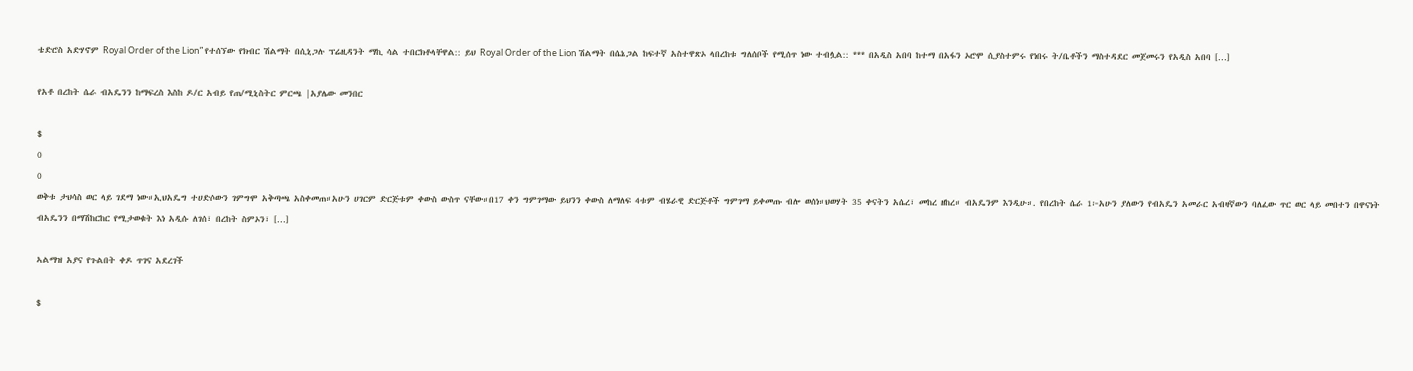ቴድሮስ አድሃኖም Royal Order of the Lion” የተሰኘው የክብር ሽልማት በሲኒጋሉ ፕሬዚዳንት ማኪ ሳል ተበርክቶላቸዋል:: ይህ Royal Order of the Lion ሽልማት በሴኔጋል ከፍተኛ አስተዋጽኦ ላበረከቱ ግለሰቦች የሚሰጥ ነው ተብሏል:: *** በአዲስ አበባ ከተማ በአፋን ኦሮሞ ሲያስተምሩ የነበሩ ት/ቤቶችን ማስተዳደር መጀመሩን የአዲስ አበባ […]

የአቶ በረከት ሴራ ብአዴንን ከማፍረስ እስከ ዶ/ር አብይ የጠ/ሚኒስትር ምርጫ |አያሌው መንበር

$
0
0
ወቅቱ ታህሳስ ወር ላይ ገደማ ነው።ኢህአዴግ ተሀድሶውን ገምግሞ አቅጣጫ አስቀመጠ።አሁን ሀገርም ድርጅቱም ቀውስ ውስጥ ናቸው።በ17 ቀን ግምገማው ይህንን ቀውስ ለማለፍ 4ቱም ብሄራዊ ድርጅቶች ግምገማ ይቀመጡ ብሎ ወሰነ።ህወሃት 35 ቀናትን አሴረ፣ መከረ ዘከረ። ብአዴንም እንዲሁ።. የበረከት ሴራ 1፦አሁን ያለውን የብአዴን አመራር አብዛኛውን ባለፈው ጥር ወር ላይ መበተን በዋናነት ብአዴንን በማሽከርከር የሚታወቁት እነ አዲሱ ለገሰ፣ በረከት ስምኦን፣ […]

ኣልማዝ አያና የጉልበት ቀዶ ጥገና አደረገች

$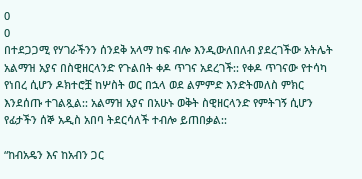0
0
በተደጋጋሚ የሃገራችንን ሰንደቅ አላማ ከፍ ብሎ እንዲውለበለብ ያደረገችው አትሌት አልማዝ አያና በስዊዘርላንድ የጉልበት ቀዶ ጥገና አደረገች:: የቀዶ ጥገናው የተሳካ የነበረ ሲሆን ዶክተሮቿ ከሦስት ወር በኋላ ወደ ልምምድ እንድትመለስ ምክር እንደሰጡ ተገልጿል:: አልማዝ አያና በአሁኑ ወቅት ስዊዘርላንድ የምትገኝ ሲሆን የፊታችን ሰኞ አዲስ አበባ ትደርሳለች ተብሎ ይጠበቃል::

“ከብአዴን እና ከአብን ጋር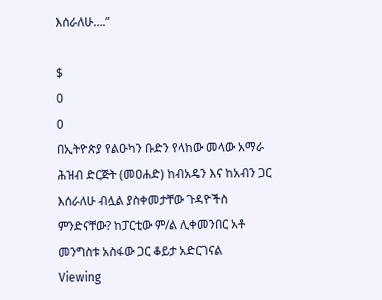እሰራለሁ….”

$
0
0
በኢትዮጵያ የልዑካን ቡድን የላከው መላው አማራ ሕዝብ ድርጅት (መዐሐድ) ከብአዴን እና ከአብን ጋር እሰራለሁ ብሏል ያስቀመታቸው ጉዳዮችስ ምንድናቸው? ከፓርቲው ም/ል ሊቀመንበር አቶ መንግስቱ አስፋው ጋር ቆይታ አድርገናል
Viewing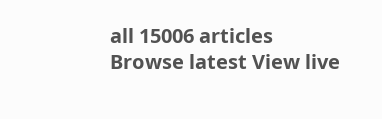all 15006 articles
Browse latest View live